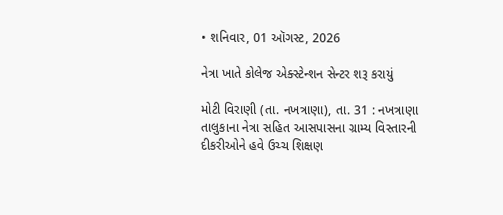• શનિવાર, 01 ઑગસ્ટ, 2026

નેત્રા ખાતે કોલેજ એક્સ્ટેન્શન સેન્ટર શરૂ કરાયું

મોટી વિરાણી (તા. નખત્રાણા), તા. 31 : નખત્રાણા તાલુકાના નેત્રા સહિત આસપાસના ગ્રામ્ય વિસ્તારની દીકરીઓને હવે ઉચ્ચ શિક્ષણ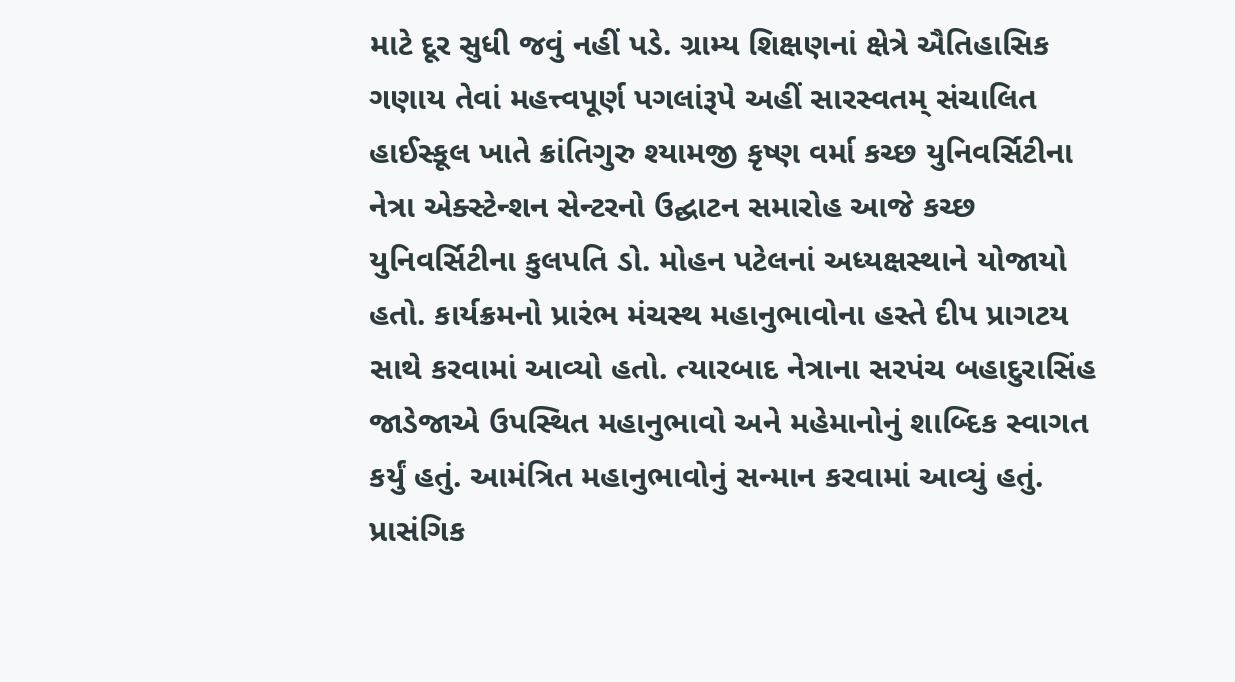માટે દૂર સુધી જવું નહીં પડે. ગ્રામ્ય શિક્ષણનાં ક્ષેત્રે ઐતિહાસિક ગણાય તેવાં મહત્ત્વપૂર્ણ પગલાંરૂપે અહીં સારસ્વતમ્ સંચાલિત હાઈસ્કૂલ ખાતે ક્રાંતિગુરુ શ્યામજી કૃષ્ણ વર્મા કચ્છ યુનિવર્સિટીના નેત્રા એક્સ્ટેન્શન સેન્ટરનો ઉદ્ઘાટન સમારોહ આજે કચ્છ યુનિવર્સિટીના કુલપતિ ડો. મોહન પટેલનાં અધ્યક્ષસ્થાને યોજાયો હતો. કાર્યક્રમનો પ્રારંભ મંચસ્થ મહાનુભાવોના હસ્તે દીપ પ્રાગટય સાથે કરવામાં આવ્યો હતો. ત્યારબાદ નેત્રાના સરપંચ બહાદુરાસિંહ જાડેજાએ ઉપસ્થિત મહાનુભાવો અને મહેમાનોનું શાબ્દિક સ્વાગત કર્યું હતું. આમંત્રિત મહાનુભાવોનું સન્માન કરવામાં આવ્યું હતું.  પ્રાસંગિક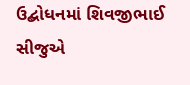ઉદ્બોધનમાં શિવજીભાઈ સીજુએ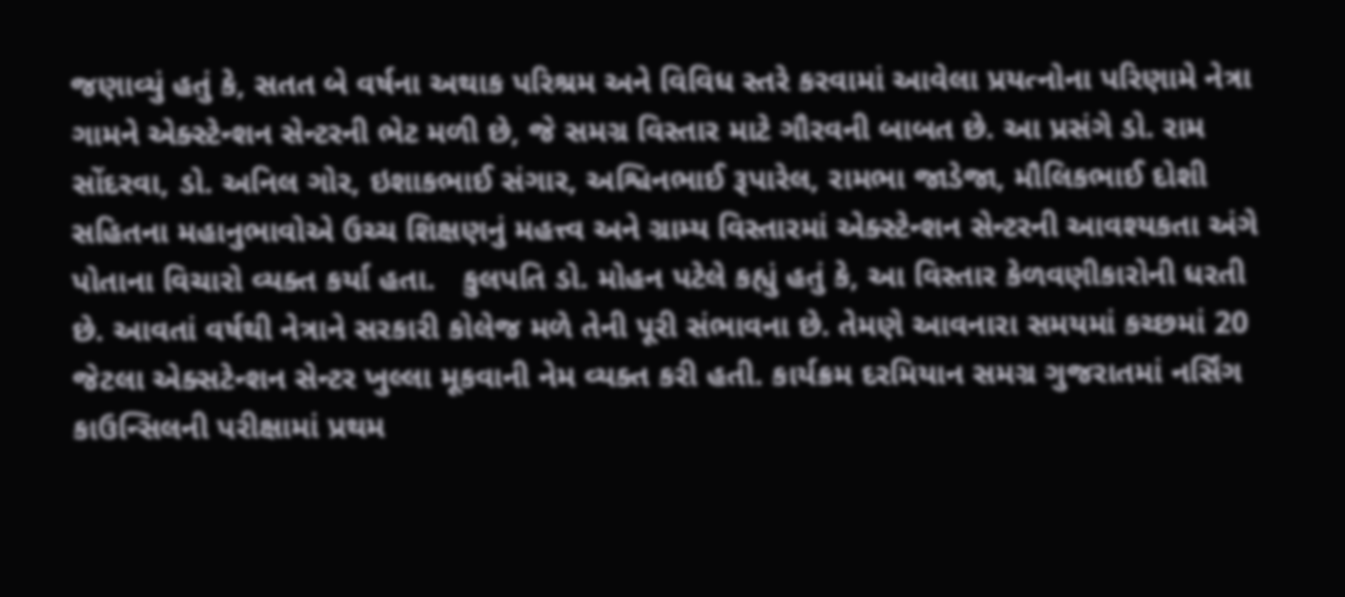જણાવ્યું હતું કે, સતત બે વર્ષના અથાક પરિશ્રમ અને વિવિધ સ્તરે કરવામાં આવેલા પ્રયત્નોના પરિણામે નેત્રા ગામને એક્સ્ટેન્શન સેન્ટરની ભેટ મળી છે, જે સમગ્ર વિસ્તાર માટે ગૌરવની બાબત છે. આ પ્રસંગે ડો. રામ સોંદરવા, ડો. અનિલ ગોર, ઇશાકભાઈ સંગાર, અશ્વિનભાઈ રૂપારેલ, રામભા જાડેજા, મૌલિકભાઈ દોશી સહિતના મહાનુભાવોએ ઉચ્ચ શિક્ષણનું મહત્ત્વ અને ગ્રામ્ય વિસ્તારમાં એક્સ્ટેન્શન સેન્ટરની આવશ્યકતા અંગે પોતાના વિચારો વ્યક્ત કર્યા હતા.   કુલપતિ ડો. મોહન પટેલે કહ્યું હતું કે, આ વિસ્તાર કેળવણીકારોની ધરતી છે. આવતાં વર્ષથી નેત્રાને સરકારી કોલેજ મળે તેની પૂરી સંભાવના છે. તેમણે આવનારા સમયમાં કચ્છમાં 20 જેટલા એક્સટેન્શન સેન્ટર ખુલ્લા મૂકવાની નેમ વ્યક્ત કરી હતી. કાર્યક્રમ દરમિયાન સમગ્ર ગુજરાતમાં નર્સિંગ કાઉન્સિલની પરીક્ષામાં પ્રથમ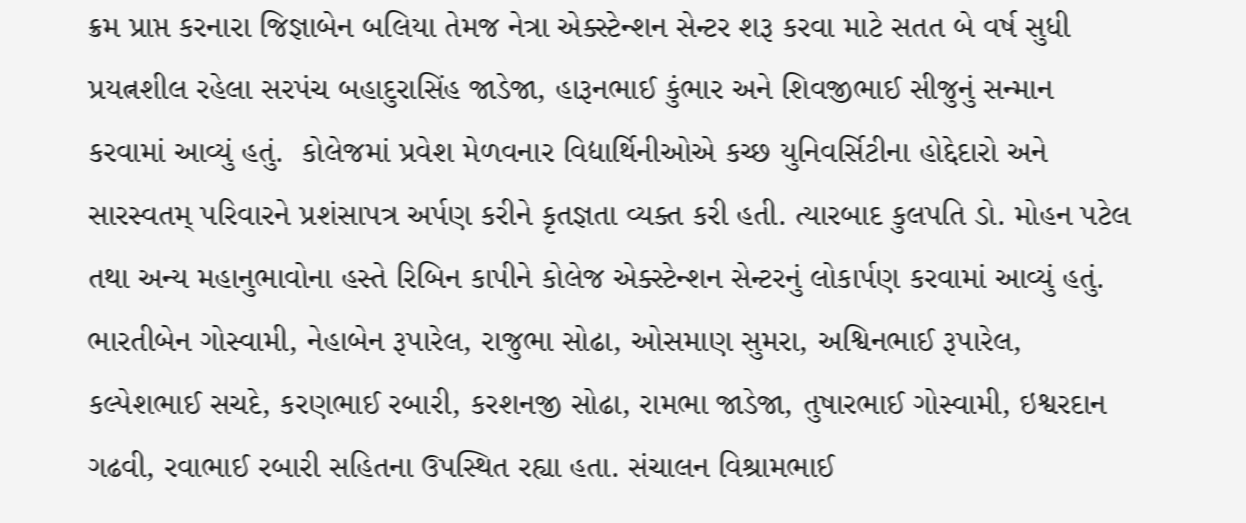ક્રમ પ્રાપ્ત કરનારા જિજ્ઞાબેન બલિયા તેમજ નેત્રા એક્સ્ટેન્શન સેન્ટર શરૂ કરવા માટે સતત બે વર્ષ સુધી પ્રયત્નશીલ રહેલા સરપંચ બહાદુરાસિંહ જાડેજા, હારૂનભાઈ કુંભાર અને શિવજીભાઈ સીજુનું સન્માન કરવામાં આવ્યું હતું.  કોલેજમાં પ્રવેશ મેળવનાર વિદ્યાર્થિનીઓએ કચ્છ યુનિવર્સિટીના હોદ્દેદારો અને સારસ્વતમ્ પરિવારને પ્રશંસાપત્ર અર્પણ કરીને કૃતજ્ઞતા વ્યક્ત કરી હતી. ત્યારબાદ કુલપતિ ડો. મોહન પટેલ તથા અન્ય મહાનુભાવોના હસ્તે રિબિન કાપીને કોલેજ એક્સ્ટેન્શન સેન્ટરનું લોકાર્પણ કરવામાં આવ્યું હતું. ભારતીબેન ગોસ્વામી, નેહાબેન રૂપારેલ, રાજુભા સોઢા, ઓસમાણ સુમરા, અશ્વિનભાઈ રૂપારેલ, કલ્પેશભાઈ સચદે, કરણભાઈ રબારી, કરશનજી સોઢા, રામભા જાડેજા, તુષારભાઈ ગોસ્વામી, ઇશ્વરદાન ગઢવી, રવાભાઈ રબારી સહિતના ઉપસ્થિત રહ્યા હતા. સંચાલન વિશ્રામભાઈ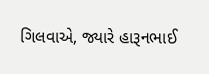ગિલવાએ, જ્યારે હારૂનભાઈ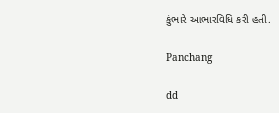કુંભારે આભારવિધિ કરી હતી.

Panchang

dd